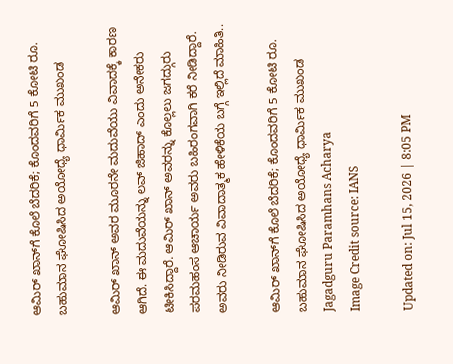ಆಮಿರ್ ಖಾನ್‌ಗೆ ಕೊಲೆ ಬೆದರಿಕೆ; ಕೊಂದವರಿಗೆ 5 ಕೋಟಿ ರೂ. ಬಹುಮಾನ ಘೋಷಿಸಿದ ಅಯೋಧ್ಯೆ ಧಾರ್ಮಿಕ ಮುಖಂಡ

ಆಮಿರ್ ಖಾನ್ ಅವರ ಮೂರನೇ ಮದುವೆಯು ವಿವಾದಕ್ಕೆ ಕಾರಣ ಆಗಿದೆ. ಈ ಮದುವೆಯನ್ನು ಲವ್ ಜಿಹಾದ್ ಎಂದು ಅನೇಕರು ಟೀಕಿಸಿದ್ದಾರೆ. ಆಮಿರ್ ಖಾನ್ ಅವರನ್ನು ಕೊಲ್ಲಲು ಜಗದ್ಗುರು ಪರಮಹಂಸ ಆಚಾರ್ಯ ಅವರು ಬಹಿರಂಗವಾಗಿ ಕರೆ ನೀಡಿದ್ದಾರೆ. ಅವರು ನೀಡಿರುವ ವಿವಾದಾತ್ಮಕ ಹೇಳಿಕೆಯ ಬಗ್ಗೆ ಇಲ್ಲಿದೆ ಮಾಹಿತಿ..

ಆಮಿರ್ ಖಾನ್‌ಗೆ ಕೊಲೆ ಬೆದರಿಕೆ; ಕೊಂದವರಿಗೆ 5 ಕೋಟಿ ರೂ. ಬಹುಮಾನ ಘೋಷಿಸಿದ ಅಯೋಧ್ಯೆ ಧಾರ್ಮಿಕ ಮುಖಂಡ
Jagadguru Paramhans Acharya
Image Credit source: IANS

Updated on: Jul 15, 2026 | 8:05 PM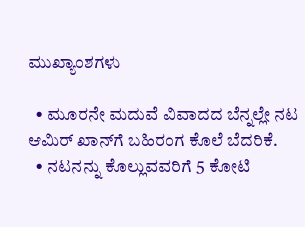ಮುಖ್ಯಾಂಶಗಳು

  • ಮೂರನೇ ಮದುವೆ ವಿವಾದದ ಬೆನ್ನಲ್ಲೇ ನಟ ಆಮಿರ್ ಖಾನ್‌ಗೆ ಬಹಿರಂಗ ಕೊಲೆ ಬೆದರಿಕೆ.
  • ನಟನನ್ನು ಕೊಲ್ಲುವವರಿಗೆ 5 ಕೋಟಿ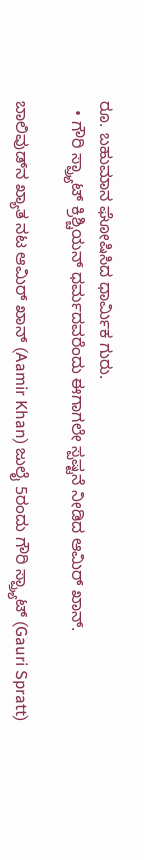ರೂ. ಬಹುಮಾನ ಘೋಷಿಸಿದ ಧಾರ್ಮಿಕ ಗುರು.
  • ಗೌರಿ ಸ್ಪ್ರ್ಯಾಟ್ ಕ್ರಿಶ್ಚಿಯನ್ ಧರ್ಮದವರೆಂದು ಈಗಾಗಲೇ ಸ್ಪಷ್ಟನೆ ನೀಡಿದ ಆಮಿರ್ ಖಾನ್.

ಬಾಲಿವುಡ್‌ನ ಖ್ಯಾತ ನಟ ಆಮಿರ್ ಖಾನ್ (Aamir Khan) ಜುಲೈ 5ರಂದು ಗೌರಿ ಸ್ಪ್ರ್ಯಾಟ್ (Gauri Spratt)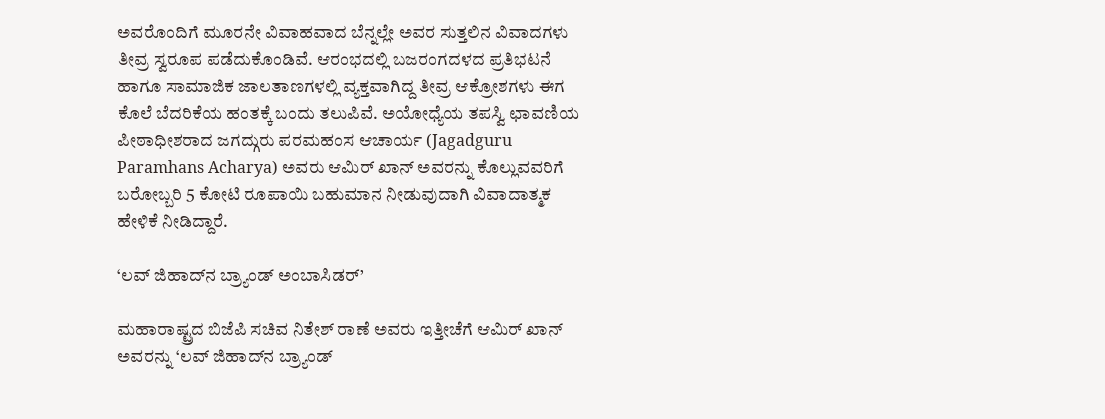ಅವರೊಂದಿಗೆ ಮೂರನೇ ವಿವಾಹವಾದ ಬೆನ್ನಲ್ಲೇ ಅವರ ಸುತ್ತಲಿನ ವಿವಾದಗಳು ತೀವ್ರ ಸ್ವರೂಪ ಪಡೆದುಕೊಂಡಿವೆ. ಆರಂಭದಲ್ಲಿ ಬಜರಂಗದಳದ ಪ್ರತಿಭಟನೆ ಹಾಗೂ ಸಾಮಾಜಿಕ ಜಾಲತಾಣಗಳಲ್ಲಿ ವ್ಯಕ್ತವಾಗಿದ್ದ ತೀವ್ರ ಆಕ್ರೋಶಗಳು ಈಗ ಕೊಲೆ ಬೆದರಿಕೆಯ ಹಂತಕ್ಕೆ ಬಂದು ತಲುಪಿವೆ. ಅಯೋಧ್ಯೆಯ ತಪಸ್ವಿ ಛಾವಣಿಯ ಪೀಠಾಧೀಶರಾದ ಜಗದ್ಗುರು ಪರಮಹಂಸ ಆಚಾರ್ಯ (Jagadguru Paramhans Acharya) ಅವರು ಆಮಿರ್ ಖಾನ್ ಅವರನ್ನು ಕೊಲ್ಲುವವರಿಗೆ ಬರೋಬ್ಬರಿ 5 ಕೋಟಿ ರೂಪಾಯಿ ಬಹುಮಾನ ನೀಡುವುದಾಗಿ ವಿವಾದಾತ್ಮಕ ಹೇಳಿಕೆ ನೀಡಿದ್ದಾರೆ.

‘ಲವ್ ಜಿಹಾದ್‌ನ ಬ್ರ್ಯಾಂಡ್ ಅಂಬಾಸಿಡರ್’

ಮಹಾರಾಷ್ಟ್ರದ ಬಿಜೆಪಿ ಸಚಿವ ನಿತೇಶ್ ರಾಣೆ ಅವರು ಇತ್ತೀಚೆಗೆ ಆಮಿರ್ ಖಾನ್ ಅವರನ್ನು ‘ಲವ್ ಜಿಹಾದ್‌ನ ಬ್ರ್ಯಾಂಡ್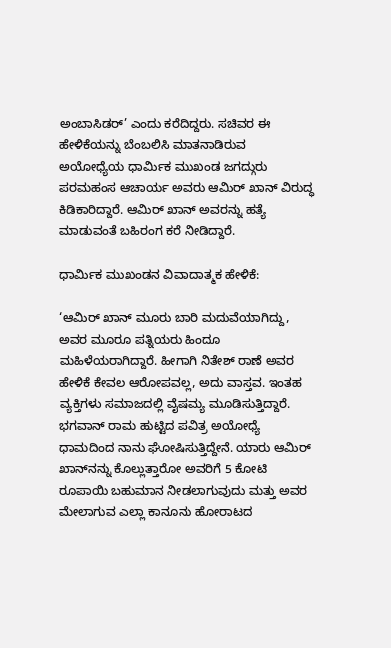ಅಂಬಾಸಿಡರ್’ ಎಂದು ಕರೆದಿದ್ದರು. ಸಚಿವರ ಈ ಹೇಳಿಕೆಯನ್ನು ಬೆಂಬಲಿಸಿ ಮಾತನಾಡಿರುವ ಅಯೋಧ್ಯೆಯ ಧಾರ್ಮಿಕ ಮುಖಂಡ ಜಗದ್ಗುರು ಪರಮಹಂಸ ಆಚಾರ್ಯ ಅವರು ಆಮಿರ್ ಖಾನ್ ವಿರುದ್ಧ ಕಿಡಿಕಾರಿದ್ದಾರೆ. ಆಮಿರ್ ಖಾನ್ ಅವರನ್ನು ಹತ್ಯೆ ಮಾಡುವಂತೆ ಬಹಿರಂಗ ಕರೆ ನೀಡಿದ್ದಾರೆ.

ಧಾರ್ಮಿಕ ಮುಖಂಡನ ವಿವಾದಾತ್ಮಕ ಹೇಳಿಕೆ:

‘ಆಮಿರ್ ಖಾನ್ ಮೂರು ಬಾರಿ ಮದುವೆಯಾಗಿದ್ದು, ಅವರ ಮೂರೂ ಪತ್ನಿಯರು ಹಿಂದೂ ಮಹಿಳೆಯರಾಗಿದ್ದಾರೆ. ಹೀಗಾಗಿ ನಿತೇಶ್ ರಾಣೆ ಅವರ ಹೇಳಿಕೆ ಕೇವಲ ಆರೋಪವಲ್ಲ, ಅದು ವಾಸ್ತವ. ಇಂತಹ ವ್ಯಕ್ತಿಗಳು ಸಮಾಜದಲ್ಲಿ ವೈಷಮ್ಯ ಮೂಡಿಸುತ್ತಿದ್ದಾರೆ. ಭಗವಾನ್ ರಾಮ ಹುಟ್ಟಿದ ಪವಿತ್ರ ಅಯೋಧ್ಯೆ ಧಾಮದಿಂದ ನಾನು ಘೋಷಿಸುತ್ತಿದ್ದೇನೆ. ಯಾರು ಆಮಿರ್ ಖಾನ್‌ನನ್ನು ಕೊಲ್ಲುತ್ತಾರೋ ಅವರಿಗೆ 5 ಕೋಟಿ ರೂಪಾಯಿ ಬಹುಮಾನ ನೀಡಲಾಗುವುದು ಮತ್ತು ಅವರ ಮೇಲಾಗುವ ಎಲ್ಲಾ ಕಾನೂನು ಹೋರಾಟದ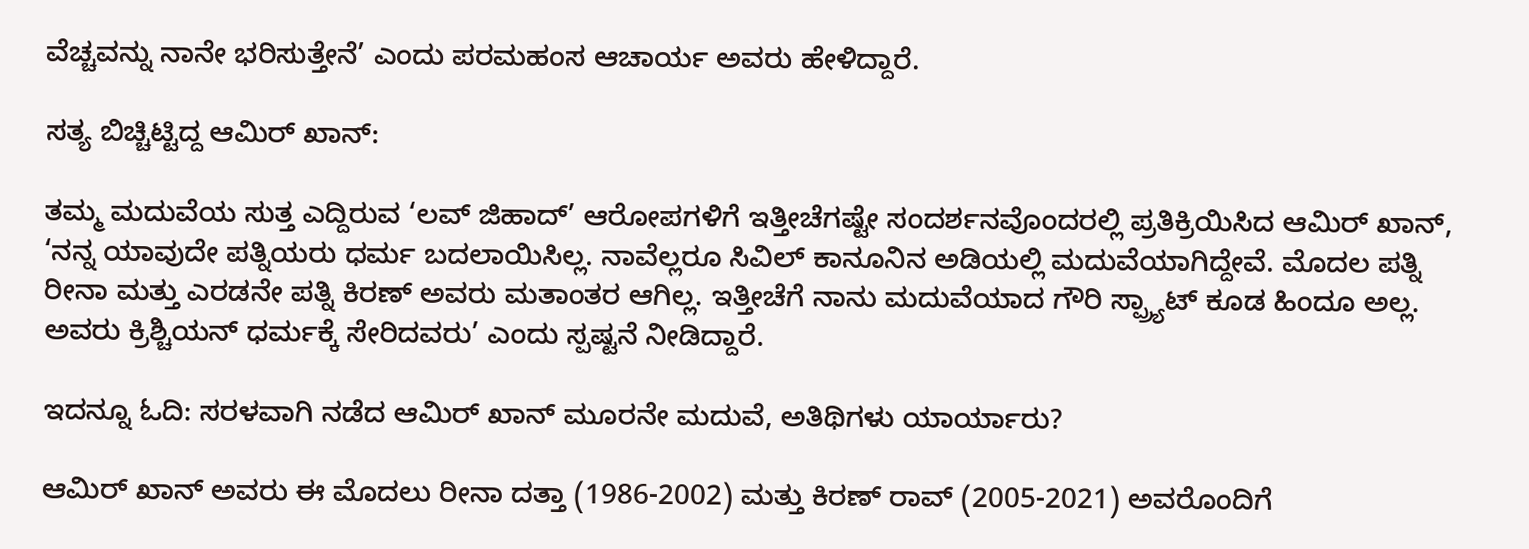ವೆಚ್ಚವನ್ನು ನಾನೇ ಭರಿಸುತ್ತೇನೆ’ ಎಂದು ಪರಮಹಂಸ ಆಚಾರ್ಯ ಅವರು ಹೇಳಿದ್ದಾರೆ.

ಸತ್ಯ ಬಿಚ್ಚಿಟ್ಟಿದ್ದ ಆಮಿರ್ ಖಾನ್:

ತಮ್ಮ ಮದುವೆಯ ಸುತ್ತ ಎದ್ದಿರುವ ‘ಲವ್ ಜಿಹಾದ್’ ಆರೋಪಗಳಿಗೆ ಇತ್ತೀಚೆಗಷ್ಟೇ ಸಂದರ್ಶನವೊಂದರಲ್ಲಿ ಪ್ರತಿಕ್ರಿಯಿಸಿದ ಆಮಿರ್ ಖಾನ್, ‘ನನ್ನ ಯಾವುದೇ ಪತ್ನಿಯರು ಧರ್ಮ ಬದಲಾಯಿಸಿಲ್ಲ. ನಾವೆಲ್ಲರೂ ಸಿವಿಲ್ ಕಾನೂನಿನ ಅಡಿಯಲ್ಲಿ ಮದುವೆಯಾಗಿದ್ದೇವೆ. ಮೊದಲ ಪತ್ನಿ ರೀನಾ ಮತ್ತು ಎರಡನೇ ಪತ್ನಿ ಕಿರಣ್ ಅವರು ಮತಾಂತರ ಆಗಿಲ್ಲ. ಇತ್ತೀಚೆಗೆ ನಾನು ಮದುವೆಯಾದ ಗೌರಿ ಸ್ಪ್ರ್ಯಾಟ್ ಕೂಡ ಹಿಂದೂ ಅಲ್ಲ. ಅವರು ಕ್ರಿಶ್ಚಿಯನ್ ಧರ್ಮಕ್ಕೆ ಸೇರಿದವರು’ ಎಂದು ಸ್ಪಷ್ಟನೆ ನೀಡಿದ್ದಾರೆ.

ಇದನ್ನೂ ಓದಿ: ಸರಳವಾಗಿ ನಡೆದ ಆಮಿರ್ ಖಾನ್ ಮೂರನೇ ಮದುವೆ, ಅತಿಥಿಗಳು ಯಾರ್ಯಾರು?

ಆಮಿರ್ ಖಾನ್ ಅವರು ಈ ಮೊದಲು ರೀನಾ ದತ್ತಾ (1986-2002) ಮತ್ತು ಕಿರಣ್ ರಾವ್ (2005-2021) ಅವರೊಂದಿಗೆ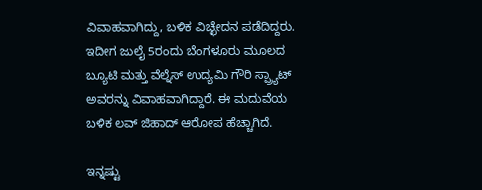ವಿವಾಹವಾಗಿದ್ದು, ಬಳಿಕ ವಿಚ್ಛೇದನ ಪಡೆದಿದ್ದರು. ಇದೀಗ ಜುಲೈ 5ರಂದು ಬೆಂಗಳೂರು ಮೂಲದ ಬ್ಯೂಟಿ ಮತ್ತು ವೆಲ್ನೆಸ್ ಉದ್ಯಮಿ ಗೌರಿ ಸ್ಪ್ರ್ಯಾಟ್ ಅವರನ್ನು ವಿವಾಹವಾಗಿದ್ದಾರೆ. ಈ ಮದುವೆಯ ಬಳಿಕ ಲವ್ ಜಿಹಾದ್ ಆರೋಪ ಹೆಚ್ಚಾಗಿದೆ.

ಇನ್ನಷ್ಟು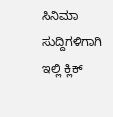ಸಿನಿಮಾ ಸುದ್ದಿಗಳಿಗಾಗಿ ಇಲ್ಲಿ ಕ್ಲಿಕ್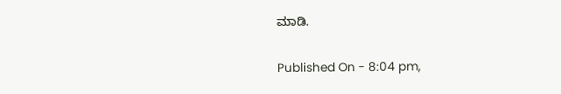ಮಾಡಿ.

Published On - 8:04 pm,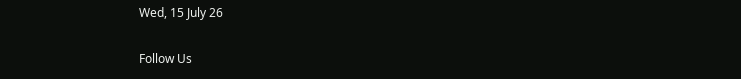Wed, 15 July 26

Follow Us